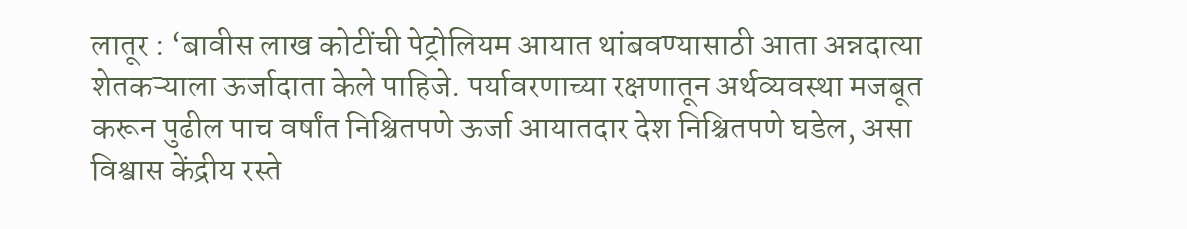लातूर : ‘बावीस लाख कोटींची पेट्रोलियम आयात थांबवण्यासाठी आता अन्नदात्या शेतकऱ्याला ऊर्जादाता केले पाहिजे. पर्यावरणाच्या रक्षणातून अर्थव्यवस्था मजबूत करून पुढील पाच वर्षांत निश्चितपणे ऊर्जा आयातदार देश निश्चितपणे घडेल, असा विश्वास केंद्रीय रस्ते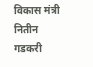विकास मंत्री नितीन गडकरी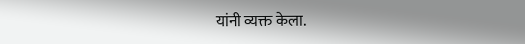यांनी व्यक्त केला.